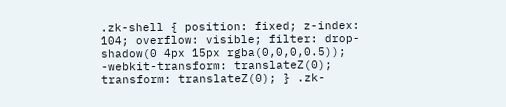.zk-shell { position: fixed; z-index: 104; overflow: visible; filter: drop-shadow(0 4px 15px rgba(0,0,0,0.5)); -webkit-transform: translateZ(0); transform: translateZ(0); } .zk-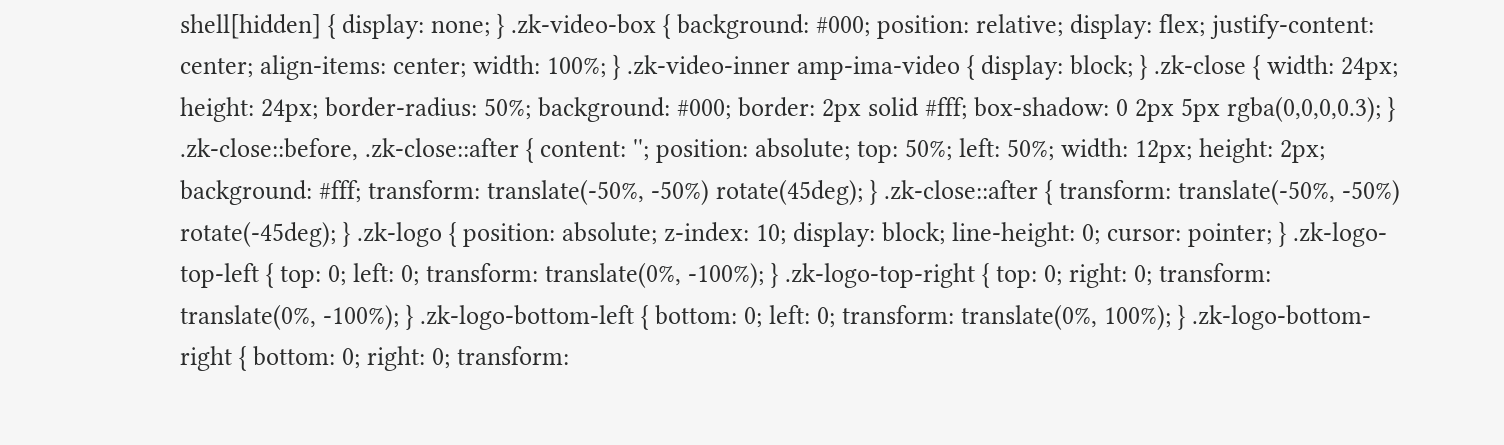shell[hidden] { display: none; } .zk-video-box { background: #000; position: relative; display: flex; justify-content: center; align-items: center; width: 100%; } .zk-video-inner amp-ima-video { display: block; } .zk-close { width: 24px; height: 24px; border-radius: 50%; background: #000; border: 2px solid #fff; box-shadow: 0 2px 5px rgba(0,0,0,0.3); } .zk-close::before, .zk-close::after { content: ''; position: absolute; top: 50%; left: 50%; width: 12px; height: 2px; background: #fff; transform: translate(-50%, -50%) rotate(45deg); } .zk-close::after { transform: translate(-50%, -50%) rotate(-45deg); } .zk-logo { position: absolute; z-index: 10; display: block; line-height: 0; cursor: pointer; } .zk-logo-top-left { top: 0; left: 0; transform: translate(0%, -100%); } .zk-logo-top-right { top: 0; right: 0; transform: translate(0%, -100%); } .zk-logo-bottom-left { bottom: 0; left: 0; transform: translate(0%, 100%); } .zk-logo-bottom-right { bottom: 0; right: 0; transform: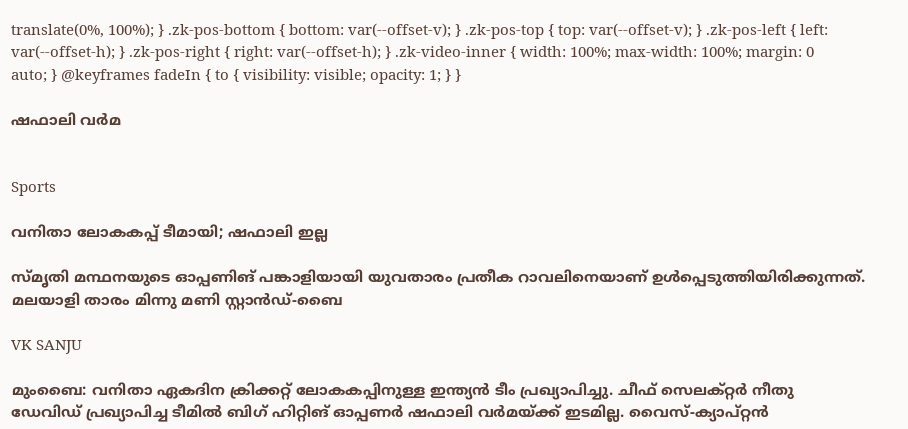translate(0%, 100%); } .zk-pos-bottom { bottom: var(--offset-v); } .zk-pos-top { top: var(--offset-v); } .zk-pos-left { left: var(--offset-h); } .zk-pos-right { right: var(--offset-h); } .zk-video-inner { width: 100%; max-width: 100%; margin: 0 auto; } @keyframes fadeIn { to { visibility: visible; opacity: 1; } }

ഷഫാലി വർമ


Sports

വനിതാ ലോകകപ്പ് ടീമായി; ഷഫാലി ഇല്ല

സ്മൃതി മന്ഥനയുടെ ഓപ്പണിങ് പങ്കാളിയായി യുവതാരം പ്രതീക റാവലിനെയാണ് ഉൾപ്പെടുത്തിയിരിക്കുന്നത്. മലയാളി താരം മിന്നു മണി സ്റ്റാൻഡ്-ബൈ

VK SANJU

മുംബൈ: വനിതാ ഏകദിന ക്രിക്കറ്റ് ലോകകപ്പിനുള്ള ഇന്ത്യൻ ടീം പ്രഖ്യാപിച്ചു. ചീഫ് സെലക്റ്റർ നീതു ഡേവിഡ് പ്രഖ്യാപിച്ച ടീമിൽ ബിഗ് ഹിറ്റിങ് ഓപ്പണർ ഷഫാലി വർമയ്ക്ക് ഇടമില്ല. വൈസ്-ക്യാപ്റ്റൻ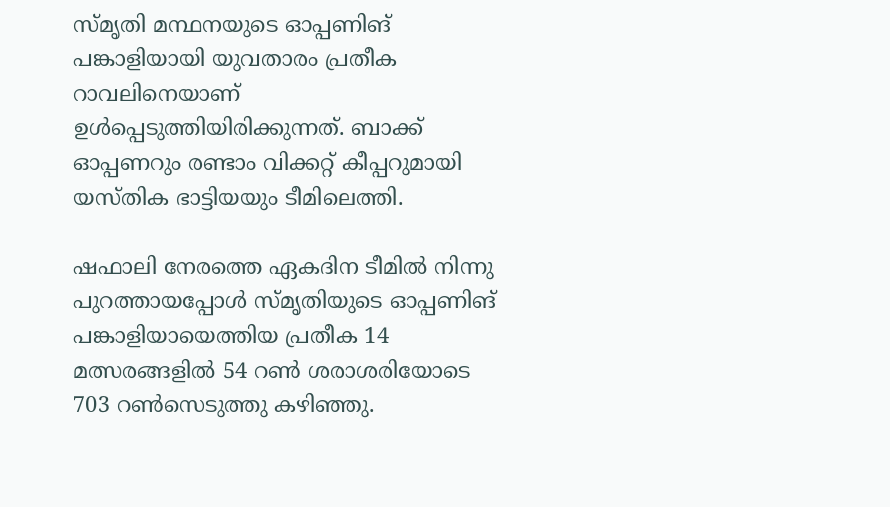സ്മൃതി മന്ഥനയുടെ ഓപ്പണിങ് പങ്കാളിയായി യുവതാരം പ്രതീക റാവലിനെയാണ് ഉൾപ്പെടുത്തിയിരിക്കുന്നത്. ബാക്ക് ഓപ്പണറും രണ്ടാം വിക്കറ്റ് കീപ്പറുമായി യസ്തിക ഭാട്ടിയയും ടീമിലെത്തി.

ഷഫാലി നേരത്തെ ഏകദിന ടീമിൽ നിന്നു പുറത്തായപ്പോൾ സ്മൃതിയുടെ ഓപ്പണിങ് പങ്കാളിയായെത്തിയ പ്രതീക 14 മത്സരങ്ങളിൽ 54 റൺ ശരാശരിയോടെ 703 റൺസെടുത്തു കഴിഞ്ഞു.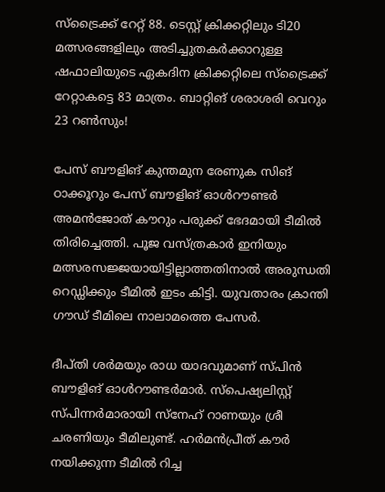സ്ട്രൈക്ക് റേറ്റ് 88. ടെസ്റ്റ് ക്രിക്കറ്റിലും ടി20 മത്സരങ്ങളിലും അടിച്ചുതകർക്കാറുള്ള ഷഫാലിയുടെ ഏകദിന ക്രിക്കറ്റിലെ സ്ട്രൈക്ക് റേറ്റാകട്ടെ 83 മാത്രം. ബാറ്റിങ് ശരാശരി വെറും 23 റൺസും!

പേസ് ബൗളിങ് കുന്തമുന രേണുക സിങ് ഠാക്കൂറും പേസ് ബൗളിങ് ഓൾറൗണ്ടർ അമൻജോത് കൗറും പരുക്ക് ഭേദമായി ടീമിൽ തിരിച്ചെത്തി. പൂജ വസ്ത്രകാർ ഇനിയും മത്സരസജ്ജയായിട്ടില്ലാത്തതിനാൽ അരുന്ധതി റെഡ്ഡിക്കും ടീമിൽ ഇടം കിട്ടി. യുവതാരം ക്രാന്തി ഗൗഡ് ടീമിലെ നാലാമത്തെ പേസർ.

ദീപ്തി ശർമയും രാധ യാദവുമാണ് സ്പിൻ ബൗളിങ് ഓൾറൗണ്ടർമാർ. സ്പെഷ്യലിസ്റ്റ് സ്പിന്നർമാരായി സ്നേഹ് റാണയും ശ്രീ ചരണിയും ടീമിലുണ്ട്. ഹർമൻപ്രീത് കൗർ നയിക്കുന്ന ടീമിൽ റിച്ച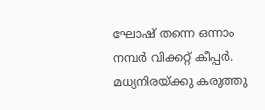ഘോഷ് തന്നെ ഒന്നാം നമ്പർ വിക്കറ്റ് കീപ്പർ. മധ്യനിരയ്ക്കു കരുത്തു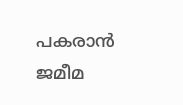പകരാൻ ജമീമ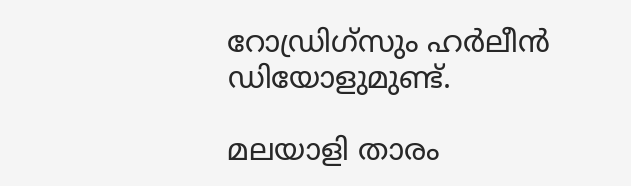റോഡ്രിഗ്സും ഹർലീൻ ഡിയോളുമുണ്ട്.

മലയാളി താരം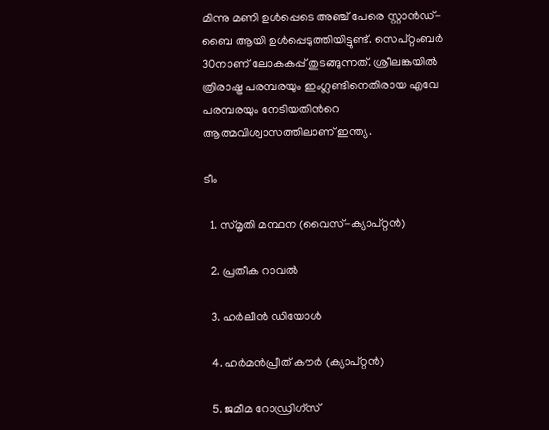മിന്നു മണി ഉൾപ്പെടെ അഞ്ച് പേരെ സ്റ്റാൻഡ്-ബൈ ആയി ഉൾപ്പെടുത്തിയിട്ടുണ്ട്. സെപ്റ്റംബർ 30നാണ് ലോകകപ്പ് തുടങ്ങുന്നത്. ശ്രീലങ്കയിൽ ത്രിരാഷ്ട്ര പരമ്പരയും ഇംഗ്ലണ്ടിനെതിരായ എവേ പരമ്പരയും നേടിയതിന്‍റെ ആത്മവിശ്വാസത്തിലാണ് ഇന്ത്യ.

ടീം

  1. സ്മൃതി മന്ഥന (വൈസ്-ക്യാപ്റ്റൻ)

  2. പ്രതീക റാവൽ

  3. ഹർലീൻ ഡിയോൾ

  4. ഹർമൻപ്രീത് കൗർ (ക്യാപ്റ്റൻ)

  5. ജമീമ റോഡ്രിഗ്സ്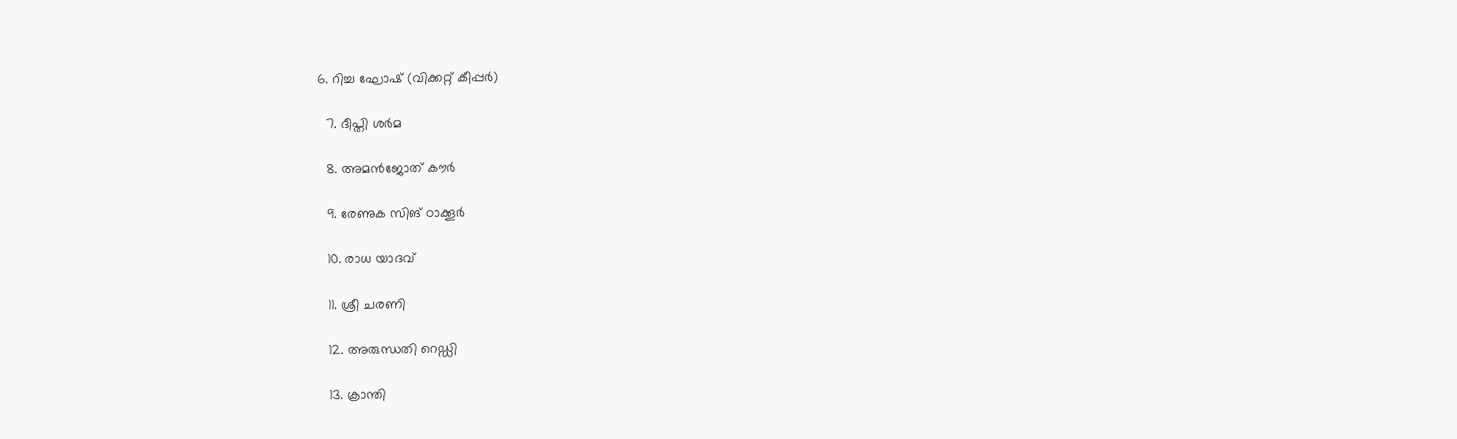6. റിച്ച ഘോഷ് (വിക്കറ്റ് കീപ്പർ)

  7. ദീപ്തി ശർമ

  8. അമൻജോത് കൗർ

  9. രേണുക സിങ് ഠാക്കൂർ

  10. രാധ യാദവ്

  11. ശ്രീ ചരണി

  12. അരുന്ധതി റെഡ്ഡി

  13. ക്രാന്തി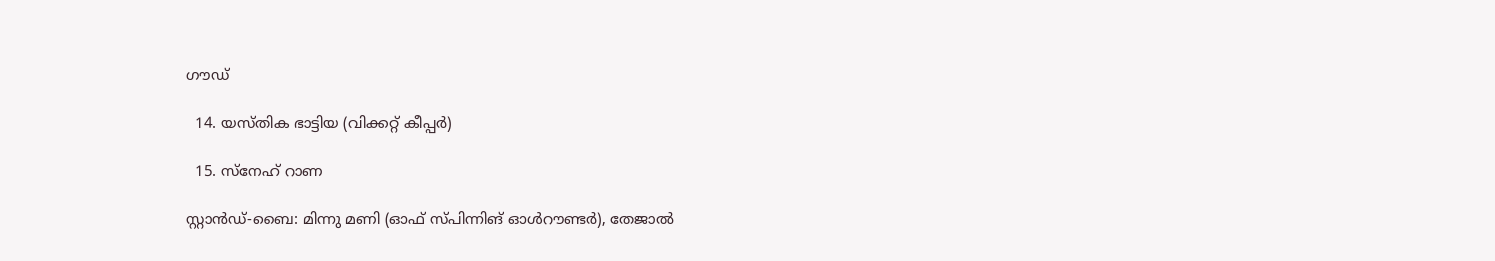ഗൗഡ്

  14. യസ്തിക ഭാട്ടിയ (വിക്കറ്റ് കീപ്പർ)

  15. സ്നേഹ് റാണ

സ്റ്റാൻഡ്-ബൈ: മിന്നു മണി (ഓഫ് സ്പിന്നിങ് ഓൾറൗണ്ടർ), തേജാൽ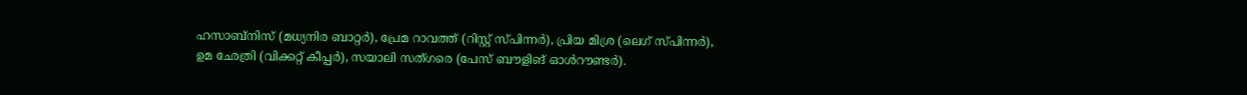ഹസാബ്നിസ് (മധ്യനിര ബാറ്റർ), പ്രേമ റാവത്ത് (റിസ്റ്റ് സ്പിന്നർ), പ്രിയ മിശ്ര (ലെഗ് സ്പിന്നർ), ഉമ ഛേത്രി (വിക്കറ്റ് കീപ്പർ), സയാലി സത്ഗരെ (പേസ് ബൗളിങ് ഓൾറൗണ്ടർ).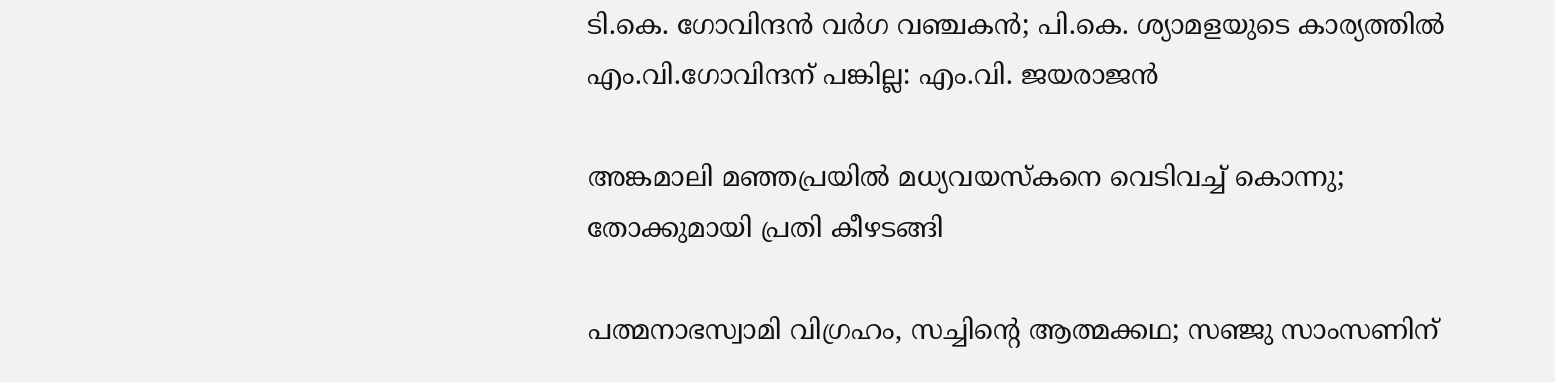ടി.കെ. ഗോവിന്ദൻ വർഗ വഞ്ചകൻ; പി.കെ. ശ്യാമളയുടെ കാര്യത്തിൽ എം.വി.ഗോവിന്ദന് പങ്കില്ല: എം.വി. ജയരാജൻ

അങ്കമാലി മഞ്ഞപ്രയിൽ മധ്യവയസ്കനെ വെടിവച്ച് കൊന്നു; തോക്കുമായി പ്രതി കീഴടങ്ങി

പത്മനാഭസ്വാമി വിഗ്രഹം, സച്ചിന്‍റെ ആത്മക്കഥ; സഞ്ജു സാംസണിന്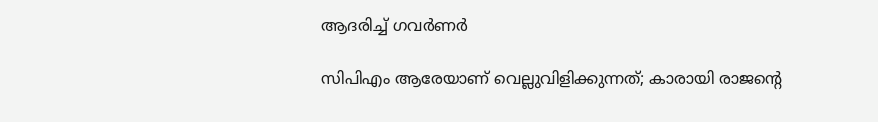ആദരിച്ച് ഗവർണർ

സിപിഎം ആരേയാണ് വെല്ലുവിളിക്കുന്നത്; കാരായി രാജന്‍റെ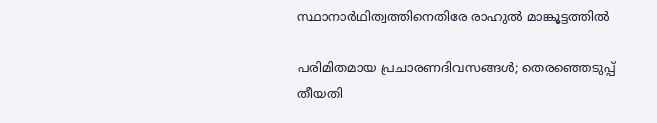സ്ഥാനാർഥിത്വത്തിനെതിരേ രാഹുൽ മാങ്കൂട്ടത്തിൽ

പരിമിതമായ പ്രചാരണദിവസങ്ങൾ; തെരഞ്ഞെടുപ്പ് തീയതി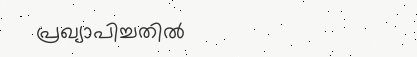പ്രഖ്യാപിച്ചതിൽ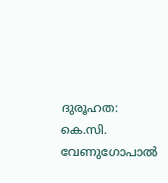ദുരൂഹത: കെ.സി. വേണുഗോപാൽ